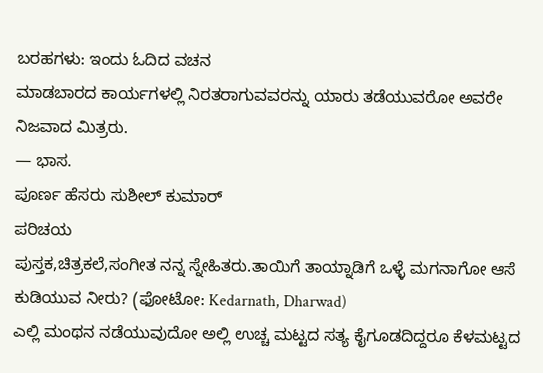ಬರಹಗಳು: ಇಂದು ಓದಿದ ವಚನ
ಮಾಡಬಾರದ ಕಾರ್ಯಗಳಲ್ಲಿ ನಿರತರಾಗುವವರನ್ನು ಯಾರು ತಡೆಯುವರೋ ಅವರೇ ನಿಜವಾದ ಮಿತ್ರರು.
— ಭಾಸ.
ಪೂರ್ಣ ಹೆಸರು ಸುಶೀಲ್ ಕುಮಾರ್
ಪರಿಚಯ
ಪುಸ್ತಕ,ಚಿತ್ರಕಲೆ,ಸಂಗೀತ ನನ್ನ ಸ್ನೇಹಿತರು.ತಾಯಿಗೆ ತಾಯ್ನಾಡಿಗೆ ಒಳ್ಳೆ ಮಗನಾಗೋ ಆಸೆ
ಕುಡಿಯುವ ನೀರು? (ಫೋಟೋ: Kedarnath, Dharwad)
ಎಲ್ಲಿ ಮಂಥನ ನಡೆಯುವುದೋ ಅಲ್ಲಿ ಉಚ್ಚ ಮಟ್ಟದ ಸತ್ಯ ಕೈಗೂಡದಿದ್ದರೂ ಕೆಳಮಟ್ಟದ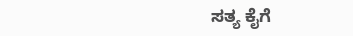ಸತ್ಯ ಕೈಗೆ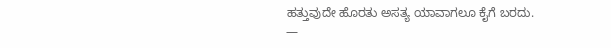ಹತ್ತುವುದೇ ಹೊರತು ಅಸತ್ಯ ಯಾವಾಗಲೂ ಕೈಗೆ ಬರದು.
—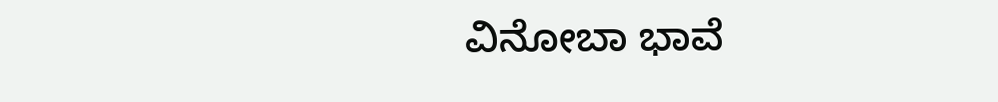ವಿನೋಬಾ ಭಾವೆ